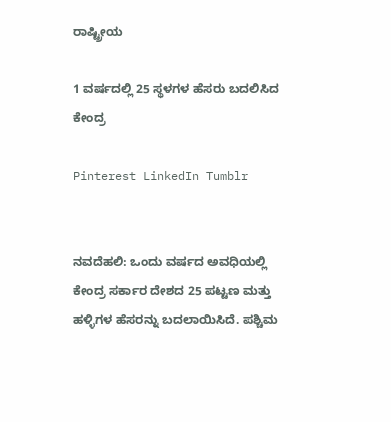ರಾಷ್ಟ್ರೀಯ

1 ವರ್ಷದಲ್ಲಿ 25 ಸ್ಥಳಗಳ ಹೆಸರು ಬದಲಿಸಿದ ಕೇಂದ್ರ

Pinterest LinkedIn Tumblr


ನವದೆಹಲಿ: ಒಂದು ವರ್ಷದ ಅವಧಿಯಲ್ಲಿ ಕೇಂದ್ರ ಸರ್ಕಾರ ದೇಶದ 25 ಪಟ್ಟಣ ಮತ್ತು ಹಳ್ಳಿಗಳ ಹೆಸರನ್ನು ಬದಲಾಯಿಸಿದೆ. ಪಶ್ಚಿಮ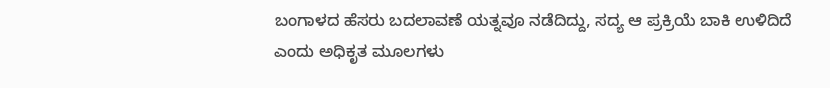ಬಂಗಾಳದ ಹೆಸರು ಬದಲಾವಣೆ ಯತ್ನವೂ ನಡೆದಿದ್ದು, ಸದ್ಯ ಆ ಪ್ರಕ್ರಿಯೆ ಬಾಕಿ ಉಳಿದಿದೆ ಎಂದು ಅಧಿಕೃತ ಮೂಲಗಳು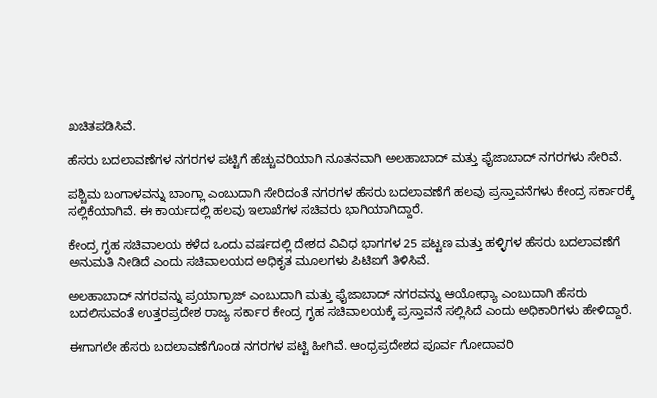ಖಚಿತಪಡಿಸಿವೆ.

ಹೆಸರು ಬದಲಾವಣೆಗಳ ನಗರಗಳ ಪಟ್ಟಿಗೆ ಹೆಚ್ಚುವರಿಯಾಗಿ ನೂತನವಾಗಿ ಅಲಹಾಬಾದ್ ಮತ್ತು ಫೈಜಾಬಾದ್ ನಗರಗಳು ಸೇರಿವೆ.

ಪಶ್ಚಿಮ ಬಂಗಾಳವನ್ನು ಬಾಂಗ್ಲಾ ಎಂಬುದಾಗಿ ಸೇರಿದಂತೆ ನಗರಗಳ ಹೆಸರು ಬದಲಾವಣೆಗೆ ಹಲವು ಪ್ರಸ್ತಾವನೆಗಳು ಕೇಂದ್ರ ಸರ್ಕಾರಕ್ಕೆ ಸಲ್ಲಿಕೆಯಾಗಿವೆ. ಈ ಕಾರ್ಯದಲ್ಲಿ ಹಲವು ಇಲಾಖೆಗಳ ಸಚಿವರು ಭಾಗಿಯಾಗಿದ್ದಾರೆ.

ಕೇಂದ್ರ ಗೃಹ ಸಚಿವಾಲಯ ಕಳೆದ ಒಂದು ವರ್ಷದಲ್ಲಿ ದೇಶದ ವಿವಿಧ ಭಾಗಗಳ 25 ಪಟ್ಟಣ ಮತ್ತು ಹಳ್ಳಿಗಳ ಹೆಸರು ಬದಲಾವಣೆಗೆ ಅನುಮತಿ ನೀಡಿದೆ ಎಂದು ಸಚಿವಾಲಯದ ಅಧಿಕೃತ ಮೂಲಗಳು ಪಿಟಿಐಗೆ ತಿಳಿಸಿವೆ.

ಅಲಹಾಬಾದ್ ನಗರವನ್ನು ಪ್ರಯಾಗ್ರಾಜ್ ಎಂಬುದಾಗಿ ಮತ್ತು ಫೈಜಾಬಾದ್ ನಗರವನ್ನು ಆಯೋಧ್ಯಾ ಎಂಬುದಾಗಿ ಹೆಸರು ಬದಲಿಸುವಂತೆ ಉತ್ತರಪ್ರದೇಶ ರಾಜ್ಯ ಸರ್ಕಾರ ಕೇಂದ್ರ ಗೃಹ ಸಚಿವಾಲಯಕ್ಕೆ ಪ್ರಸ್ತಾವನೆ ಸಲ್ಲಿಸಿದೆ ಎಂದು ಅಧಿಕಾರಿಗಳು ಹೇಳಿದ್ದಾರೆ.

ಈಗಾಗಲೇ ಹೆಸರು ಬದಲಾವಣೆಗೊಂಡ ನಗರಗಳ ಪಟ್ಟಿ ಹೀಗಿವೆ. ಆಂಧ್ರಪ್ರದೇಶದ ಪೂರ್ವ ಗೋದಾವರಿ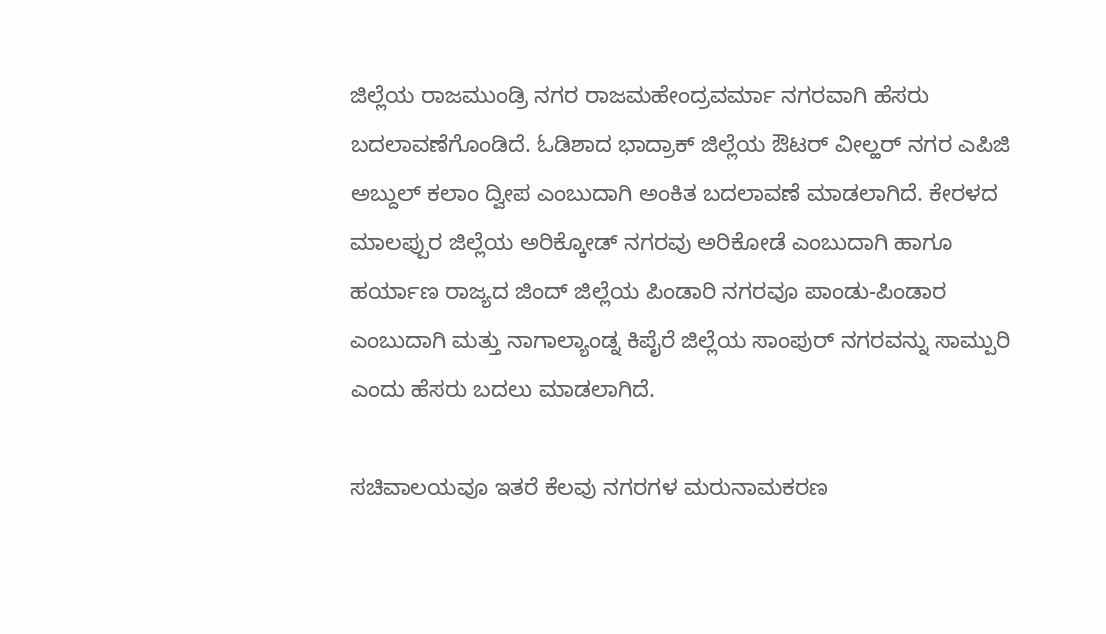ಜಿಲ್ಲೆಯ ರಾಜಮುಂಡ್ರಿ ನಗರ ರಾಜಮಹೇಂದ್ರವರ್ಮಾ ನಗರವಾಗಿ ಹೆಸರು ಬದಲಾವಣೆಗೊಂಡಿದೆ. ಓಡಿಶಾದ ಭಾದ್ರಾಕ್ ಜಿಲ್ಲೆಯ ಔಟರ್ ವೀಲ್ಹರ್ ನಗರ ಎಪಿಜಿ ಅಬ್ದುಲ್ ಕಲಾಂ ದ್ವೀಪ ಎಂಬುದಾಗಿ ಅಂಕಿತ ಬದಲಾವಣೆ ಮಾಡಲಾಗಿದೆ. ಕೇರಳದ ಮಾಲಪ್ಪುರ ಜಿಲ್ಲೆಯ ಅರಿಕ್ಕೋಡ್ ನಗರವು ಅರಿಕೋಡೆ ಎಂಬುದಾಗಿ ಹಾಗೂ ಹರ್ಯಾಣ ರಾಜ್ಯದ ಜಿಂದ್ ಜಿಲ್ಲೆಯ ಪಿಂಡಾರಿ ನಗರವೂ ಪಾಂಡು-ಪಿಂಡಾರ ಎಂಬುದಾಗಿ ಮತ್ತು ನಾಗಾಲ್ಯಾಂಡ್ನ ಕಿಪೈರೆ ಜಿಲ್ಲೆಯ ಸಾಂಪುರ್ ನಗರವನ್ನು ಸಾಮ್ಪುರಿ ಎಂದು ಹೆಸರು ಬದಲು ಮಾಡಲಾಗಿದೆ.

ಸಚಿವಾಲಯವೂ ಇತರೆ ಕೆಲವು ನಗರಗಳ ಮರುನಾಮಕರಣ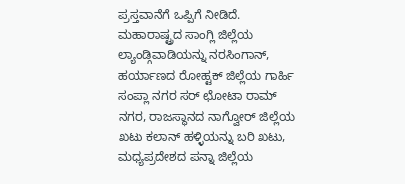ಪ್ರಸ್ತವಾನೆಗೆ ಒಪ್ಪಿಗೆ ನೀಡಿದೆ. ಮಹಾರಾಷ್ಟ್ರದ ಸಾಂಗ್ಲಿ ಜಿಲ್ಲೆಯ ಲ್ಯಾಂಡ್ಗಿವಾಡಿಯನ್ನು ನರಸಿಂಗಾನ್, ಹರ್ಯಾಣದ ರೋಹ್ಟಕ್ ಜಿಲ್ಲೆಯ ಗಾರ್ಹಿ ಸಂಪ್ಲಾ ನಗರ ಸರ್ ಛೋಟಾ ರಾಮ್ ನಗರ, ರಾಜಸ್ಥಾನದ ನಾಗ್ವೋರ್ ಜಿಲ್ಲೆಯ ಖಟು ಕಲಾನ್ ಹಳ್ಳಿಯನ್ನು ಬರಿ ಖಟು, ಮಧ್ಯಪ್ರದೇಶದ ಪನ್ನಾ ಜಿಲ್ಲೆಯ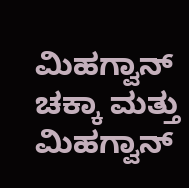ಮಿಹಗ್ವಾನ್ ಚಕ್ಕಾ ಮತ್ತು ಮಿಹಗ್ವಾನ್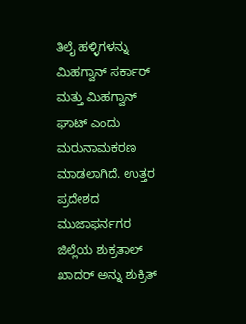ತಿಲೈ ಹಳ್ಳಿಗಳನ್ನು ಮಿಹಗ್ವಾನ್ ಸರ್ಕಾರ್ ಮತ್ತು ಮಿಹಗ್ವಾನ್ ಘಾಟ್ ಎಂದು ಮರುನಾಮಕರಣ ಮಾಡಲಾಗಿದೆ. ಉತ್ತರ ಪ್ರದೇಶದ ಮುಜಾಫರ್ನಗರ ಜಿಲ್ಲೆಯ ಶುಕ್ರತಾಲ್ ಖಾದರ್ ಅನ್ನು ಶುಕ್ರಿತ್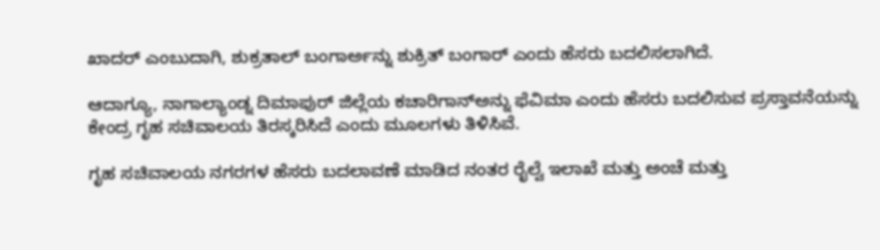ಖಾದರ್ ಎಂಬುದಾಗಿ, ಶುಕ್ರತಾಲ್ ಬಂಗಾರ್ಅನ್ನು ಶುಕ್ರಿತ್ ಬಂಗಾರ್ ಎಂದು ಹೆಸರು ಬದಲಿಸಲಾಗಿದೆ.

ಆದಾಗ್ಯೂ, ನಾಗಾಲ್ಯಾಂಡ್ನ ದಿಮಾಪುರ್ ಜಿಲ್ಲೆಯ ಕಚಾರಿಗಾನ್ಅನ್ನು ಫೆವಿಮಾ ಎಂದು ಹೆಸರು ಬದಲಿಸುವ ಪ್ರಸ್ತಾವನೆಯನ್ನು ಕೇಂದ್ರ ಗೃಹ ಸಚಿವಾಲಯ ತಿರಸ್ಕರಿಸಿದೆ ಎಂದು ಮೂಲಗಳು ತಿಳಿಸಿವೆ.

ಗೃಹ ಸಚಿವಾಲಯ ನಗರಗಳ ಹೆಸರು ಬದಲಾವಣೆ ಮಾಡಿದ ನಂತರ ರೈಲ್ವೆ ಇಲಾಖೆ ಮತ್ತು ಅಂಚೆ ಮತ್ತು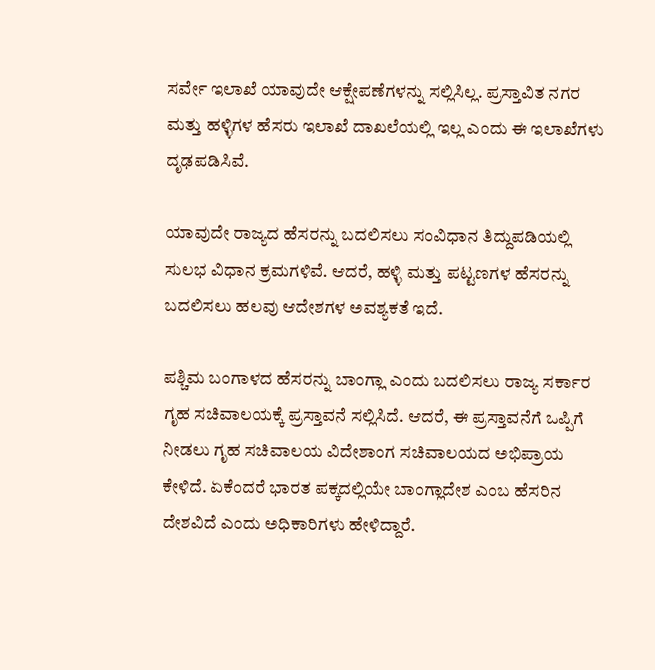ಸರ್ವೇ ಇಲಾಖೆ ಯಾವುದೇ ಆಕ್ಷೇಪಣೆಗಳನ್ನು ಸಲ್ಲಿಸಿಲ್ಲ. ಪ್ರಸ್ತಾವಿತ ನಗರ ಮತ್ತು ಹಳ್ಳಿಗಳ ಹೆಸರು ಇಲಾಖೆ ದಾಖಲೆಯಲ್ಲಿ ಇಲ್ಲ ಎಂದು ಈ ಇಲಾಖೆಗಳು ದೃಢಪಡಿಸಿವೆ.

ಯಾವುದೇ ರಾಜ್ಯದ ಹೆಸರನ್ನು ಬದಲಿಸಲು ಸಂವಿಧಾನ ತಿದ್ದುಪಡಿಯಲ್ಲಿ ಸುಲಭ ವಿಧಾನ ಕ್ರಮಗಳಿವೆ. ಆದರೆ, ಹಳ್ಳಿ ಮತ್ತು ಪಟ್ಟಣಗಳ ಹೆಸರನ್ನು ಬದಲಿಸಲು ಹಲವು ಆದೇಶಗಳ ಅವಶ್ಯಕತೆ ಇದೆ.

ಪಶ್ಚಿಮ ಬಂಗಾಳದ ಹೆಸರನ್ನು ಬಾಂಗ್ಲಾ ಎಂದು ಬದಲಿಸಲು ರಾಜ್ಯ ಸರ್ಕಾರ ಗೃಹ ಸಚಿವಾಲಯಕ್ಕೆ ಪ್ರಸ್ತಾವನೆ ಸಲ್ಲಿಸಿದೆ. ಆದರೆ, ಈ ಪ್ರಸ್ತಾವನೆಗೆ ಒಪ್ಪಿಗೆ ನೀಡಲು ಗೃಹ ಸಚಿವಾಲಯ ವಿದೇಶಾಂಗ ಸಚಿವಾಲಯದ ಅಭಿಪ್ರಾಯ ಕೇಳಿದೆ. ಏಕೆಂದರೆ ಭಾರತ ಪಕ್ಕದಲ್ಲಿಯೇ ಬಾಂಗ್ಲಾದೇಶ ಎಂಬ ಹೆಸರಿನ ದೇಶವಿದೆ ಎಂದು ಅಧಿಕಾರಿಗಳು ಹೇಳಿದ್ದಾರೆ.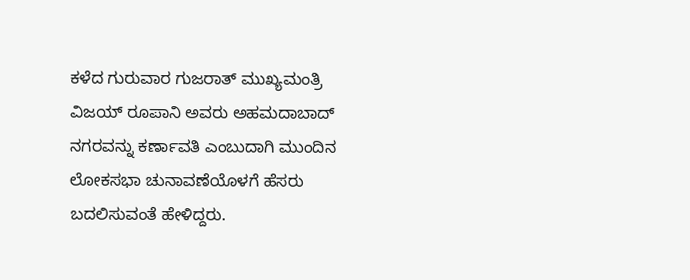ಕಳೆದ ಗುರುವಾರ ಗುಜರಾತ್ ಮುಖ್ಯಮಂತ್ರಿ ವಿಜಯ್ ರೂಪಾನಿ ಅವರು ಅಹಮದಾಬಾದ್ ನಗರವನ್ನು ಕರ್ಣಾವತಿ ಎಂಬುದಾಗಿ ಮುಂದಿನ ಲೋಕಸಭಾ ಚುನಾವಣೆಯೊಳಗೆ ಹೆಸರು ಬದಲಿಸುವಂತೆ ಹೇಳಿದ್ದರು.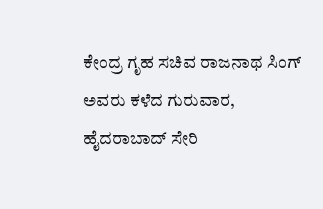ಕೇಂದ್ರ ಗೃಹ ಸಚಿವ ರಾಜನಾಥ ಸಿಂಗ್ ಅವರು ಕಳೆದ ಗುರುವಾರ, ಹೈದರಾಬಾದ್ ಸೇರಿ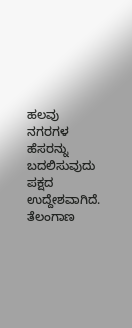ಹಲವು ನಗರಗಳ ಹೆಸರನ್ನು ಬದಲಿಸುವುದು ಪಕ್ಷದ ಉದ್ದೇಶವಾಗಿದೆ. ತೆಲಂಗಾಣ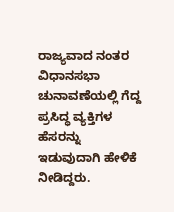ರಾಜ್ಯವಾದ ನಂತರ ವಿಧಾನಸಭಾ ಚುನಾವಣೆಯಲ್ಲಿ ಗೆದ್ದ ಪ್ರಸಿದ್ಧ ವ್ಯಕ್ತಿಗಳ ಹೆಸರನ್ನು ಇಡುವುದಾಗಿ ಹೇಳಿಕೆ ನೀಡಿದ್ದರು.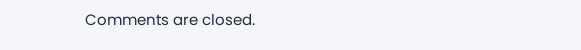Comments are closed.